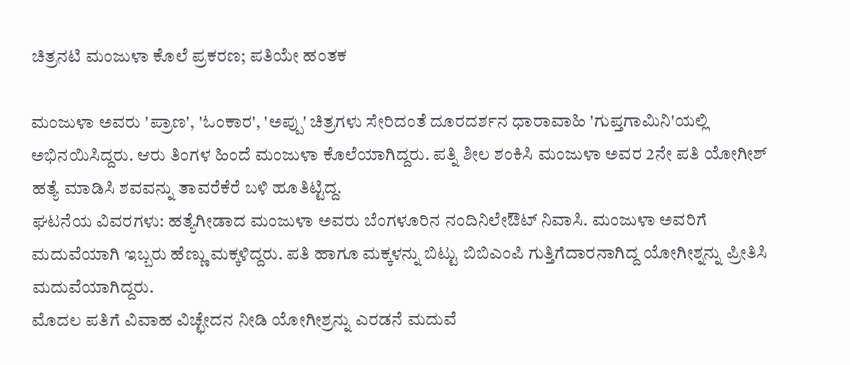ಚಿತ್ರನಟಿ ಮಂಜುಳಾ ಕೊಲೆ ಪ್ರಕರಣ; ಪತಿಯೇ ಹಂತಕ

ಮಂಜುಳಾ ಅವರು 'ಪ್ರಾಣ', 'ಓಂಕಾರ', 'ಅಪ್ಪು' ಚಿತ್ರಗಳು ಸೇರಿದಂತೆ ದೂರದರ್ಶನ ಧಾರಾವಾಹಿ 'ಗುಪ್ತಗಾಮಿನಿ'ಯಲ್ಲಿ ಅಭಿನಯಿಸಿದ್ದರು. ಆರು ತಿಂಗಳ ಹಿಂದೆ ಮಂಜುಳಾ ಕೊಲೆಯಾಗಿದ್ದರು. ಪತ್ನಿ ಶೀಲ ಶಂಕಿಸಿ ಮಂಜುಳಾ ಅವರ 2ನೇ ಪತಿ ಯೋಗೀಶ್ ಹತ್ಯೆ ಮಾಡಿಸಿ ಶವವನ್ನು ತಾವರೆಕೆರೆ ಬಳಿ ಹೂತಿಟ್ಟಿದ್ದ.
ಘಟನೆಯ ವಿವರಗಳು: ಹತ್ಯೆಗೀಡಾದ ಮಂಜುಳಾ ಅವರು ಬೆಂಗಳೂರಿನ ನಂದಿನಿಲೇಔಟ್ ನಿವಾಸಿ. ಮಂಜುಳಾ ಅವರಿಗೆ ಮದುವೆಯಾಗಿ ಇಬ್ಬರು ಹೆಣ್ಣು ಮಕ್ಕಳಿದ್ದರು. ಪತಿ ಹಾಗೂ ಮಕ್ಕಳನ್ನು ಬಿಟ್ಟು ಬಿಬಿಎಂಪಿ ಗುತ್ತಿಗೆದಾರನಾಗಿದ್ದ ಯೋಗೀಶ್ನನ್ನು ಪ್ರೀತಿಸಿ ಮದುವೆಯಾಗಿದ್ದರು.
ಮೊದಲ ಪತಿಗೆ ವಿವಾಹ ವಿಚ್ಛೇದನ ನೀಡಿ ಯೋಗೀಶ್ರನ್ನು ಎರಡನೆ ಮದುವೆ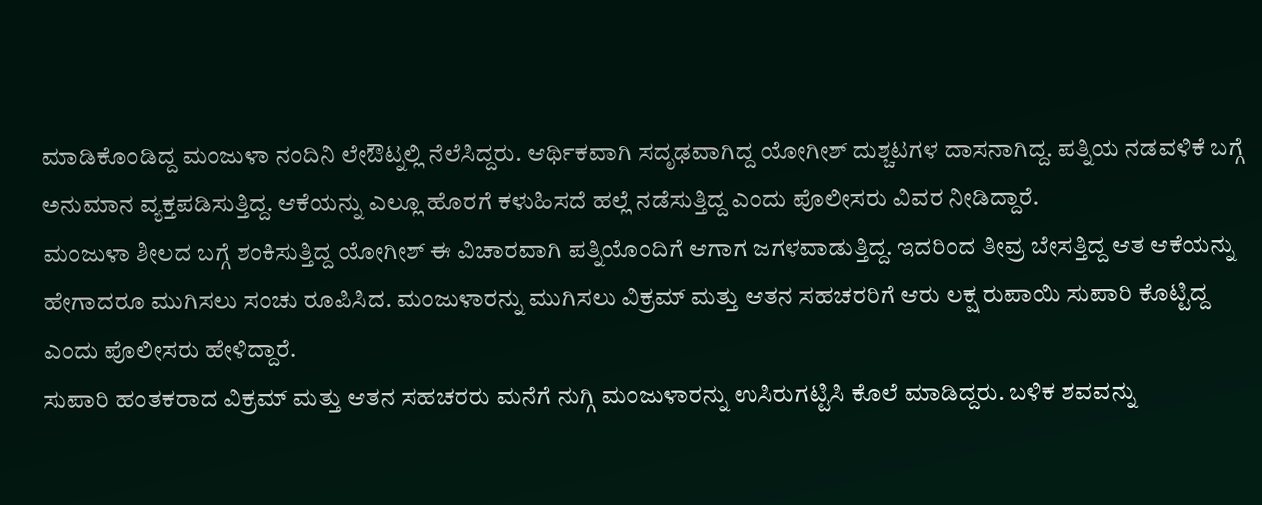ಮಾಡಿಕೊಂಡಿದ್ದ ಮಂಜುಳಾ ನಂದಿನಿ ಲೇಔಟ್ನಲ್ಲಿ ನೆಲೆಸಿದ್ದರು. ಆರ್ಥಿಕವಾಗಿ ಸದೃಢವಾಗಿದ್ದ ಯೋಗೀಶ್ ದುಶ್ಚಟಗಳ ದಾಸನಾಗಿದ್ದ. ಪತ್ನಿಯ ನಡವಳಿಕೆ ಬಗ್ಗೆ ಅನುಮಾನ ವ್ಯಕ್ತಪಡಿಸುತ್ತಿದ್ದ. ಆಕೆಯನ್ನು ಎಲ್ಲೂ ಹೊರಗೆ ಕಳುಹಿಸದೆ ಹಲ್ಲೆ ನಡೆಸುತ್ತಿದ್ದ ಎಂದು ಪೊಲೀಸರು ವಿವರ ನೀಡಿದ್ದಾರೆ.
ಮಂಜುಳಾ ಶೀಲದ ಬಗ್ಗೆ ಶಂಕಿಸುತ್ತಿದ್ದ ಯೋಗೀಶ್ ಈ ವಿಚಾರವಾಗಿ ಪತ್ನಿಯೊಂದಿಗೆ ಆಗಾಗ ಜಗಳವಾಡುತ್ತಿದ್ದ. ಇದರಿಂದ ತೀವ್ರ ಬೇಸತ್ತಿದ್ದ ಆತ ಆಕೆಯನ್ನು ಹೇಗಾದರೂ ಮುಗಿಸಲು ಸಂಚು ರೂಪಿಸಿದ. ಮಂಜುಳಾರನ್ನು ಮುಗಿಸಲು ವಿಕ್ರಮ್ ಮತ್ತು ಆತನ ಸಹಚರರಿಗೆ ಆರು ಲಕ್ಷ ರುಪಾಯಿ ಸುಪಾರಿ ಕೊಟ್ಟಿದ್ದ ಎಂದು ಪೊಲೀಸರು ಹೇಳಿದ್ದಾರೆ.
ಸುಪಾರಿ ಹಂತಕರಾದ ವಿಕ್ರಮ್ ಮತ್ತು ಆತನ ಸಹಚರರು ಮನೆಗೆ ನುಗ್ಗಿ ಮಂಜುಳಾರನ್ನು ಉಸಿರುಗಟ್ಟಿಸಿ ಕೊಲೆ ಮಾಡಿದ್ದರು. ಬಳಿಕ ಶವವನ್ನು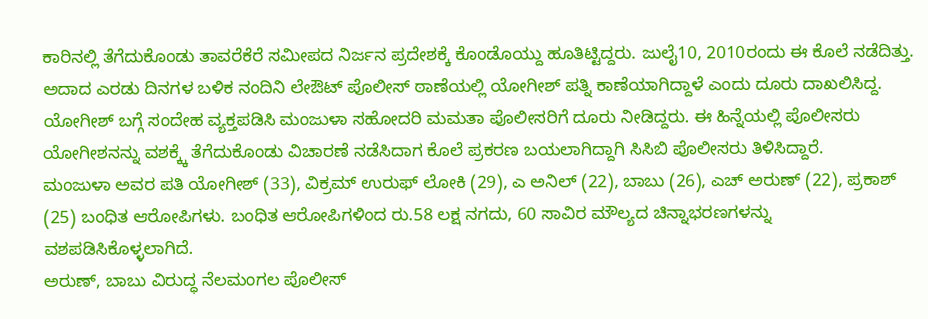ಕಾರಿನಲ್ಲಿ ತೆಗೆದುಕೊಂಡು ತಾವರೆಕೆರೆ ಸಮೀಪದ ನಿರ್ಜನ ಪ್ರದೇಶಕ್ಕೆ ಕೊಂಡೊಯ್ದು ಹೂತಿಟ್ಟಿದ್ದರು. ಜುಲೈ10, 2010ರಂದು ಈ ಕೊಲೆ ನಡೆದಿತ್ತು. ಅದಾದ ಎರಡು ದಿನಗಳ ಬಳಿಕ ನಂದಿನಿ ಲೇಔಟ್ ಪೊಲೀಸ್ ಠಾಣೆಯಲ್ಲಿ ಯೋಗೀಶ್ ಪತ್ನಿ ಕಾಣೆಯಾಗಿದ್ದಾಳೆ ಎಂದು ದೂರು ದಾಖಲಿಸಿದ್ದ.
ಯೋಗೀಶ್ ಬಗ್ಗೆ ಸಂದೇಹ ವ್ಯಕ್ತಪಡಿಸಿ ಮಂಜುಳಾ ಸಹೋದರಿ ಮಮತಾ ಪೊಲೀಸರಿಗೆ ದೂರು ನೀಡಿದ್ದರು. ಈ ಹಿನ್ನೆಯಲ್ಲಿ ಪೊಲೀಸರು ಯೋಗೀಶನನ್ನು ವಶಕ್ಕ್ಕೆ ತೆಗೆದುಕೊಂಡು ವಿಚಾರಣೆ ನಡೆಸಿದಾಗ ಕೊಲೆ ಪ್ರಕರಣ ಬಯಲಾಗಿದ್ದಾಗಿ ಸಿಸಿಬಿ ಪೊಲೀಸರು ತಿಳಿಸಿದ್ದಾರೆ.
ಮಂಜುಳಾ ಅವರ ಪತಿ ಯೋಗೀಶ್ (33), ವಿಕ್ರಮ್ ಉರುಫ್ ಲೋಕಿ (29), ಎ ಅನಿಲ್ (22), ಬಾಬು (26), ಎಚ್ ಅರುಣ್ (22), ಪ್ರಕಾಶ್ (25) ಬಂಧಿತ ಆರೋಪಿಗಳು. ಬಂಧಿತ ಆರೋಪಿಗಳಿಂದ ರು.58 ಲಕ್ಷ ನಗದು, 60 ಸಾವಿರ ಮೌಲ್ಯದ ಚಿನ್ನಾಭರಣಗಳನ್ನು ವಶಪಡಿಸಿಕೊಳ್ಳಲಾಗಿದೆ.
ಅರುಣ್, ಬಾಬು ವಿರುದ್ಧ ನೆಲಮಂಗಲ ಪೊಲೀಸ್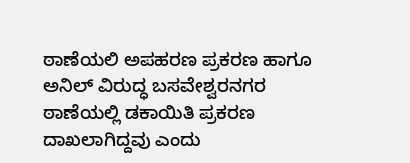ಠಾಣೆಯಲಿ ಅಪಹರಣ ಪ್ರಕರಣ ಹಾಗೂ ಅನಿಲ್ ವಿರುದ್ಧ ಬಸವೇಶ್ವರನಗರ ಠಾಣೆಯಲ್ಲಿ ಡಕಾಯಿತಿ ಪ್ರಕರಣ ದಾಖಲಾಗಿದ್ದವು ಎಂದು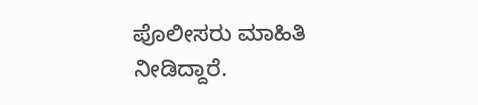ಪೊಲೀಸರು ಮಾಹಿತಿ ನೀಡಿದ್ದಾರೆ.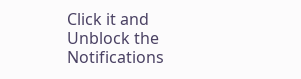Click it and Unblock the Notifications